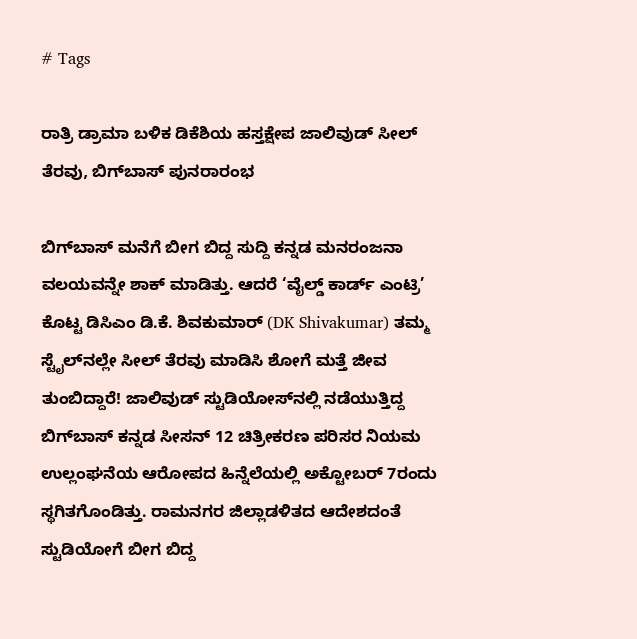# Tags

ರಾತ್ರಿ ಡ್ರಾಮಾ ಬಳಿಕ ಡಿಕೆಶಿಯ ಹಸ್ತಕ್ಷೇಪ ಜಾಲಿವುಡ್‌ ಸೀಲ್ ತೆರವು, ಬಿಗ್‌ಬಾಸ್‌ ಪುನರಾರಂಭ

ಬಿಗ್‌ಬಾಸ್‌ ಮನೆಗೆ ಬೀಗ ಬಿದ್ದ ಸುದ್ದಿ ಕನ್ನಡ ಮನರಂಜನಾ ವಲಯವನ್ನೇ ಶಾಕ್ ಮಾಡಿತ್ತು. ಆದರೆ ‘ವೈಲ್ಡ್ ಕಾರ್ಡ್ ಎಂಟ್ರಿ’ ಕೊಟ್ಟ ಡಿಸಿಎಂ ಡಿ.ಕೆ. ಶಿವಕುಮಾರ್‌ (DK Shivakumar) ತಮ್ಮ ಸ್ಟೈಲ್‌ನಲ್ಲೇ ಸೀಲ್ ತೆರವು ಮಾಡಿಸಿ ಶೋಗೆ ಮತ್ತೆ ಜೀವ ತುಂಬಿದ್ದಾರೆ! ಜಾಲಿವುಡ್‌ ಸ್ಟುಡಿಯೋಸ್‌ನಲ್ಲಿ ನಡೆಯುತ್ತಿದ್ದ ಬಿಗ್‌ಬಾಸ್‌ ಕನ್ನಡ ಸೀಸನ್ 12 ಚಿತ್ರೀಕರಣ ಪರಿಸರ ನಿಯಮ ಉಲ್ಲಂಘನೆಯ ಆರೋಪದ ಹಿನ್ನೆಲೆಯಲ್ಲಿ ಅಕ್ಟೋಬರ್ 7ರಂದು ಸ್ಥಗಿತಗೊಂಡಿತ್ತು. ರಾಮನಗರ ಜಿಲ್ಲಾಡಳಿತದ ಆದೇಶದಂತೆ ಸ್ಟುಡಿಯೋಗೆ ಬೀಗ ಬಿದ್ದ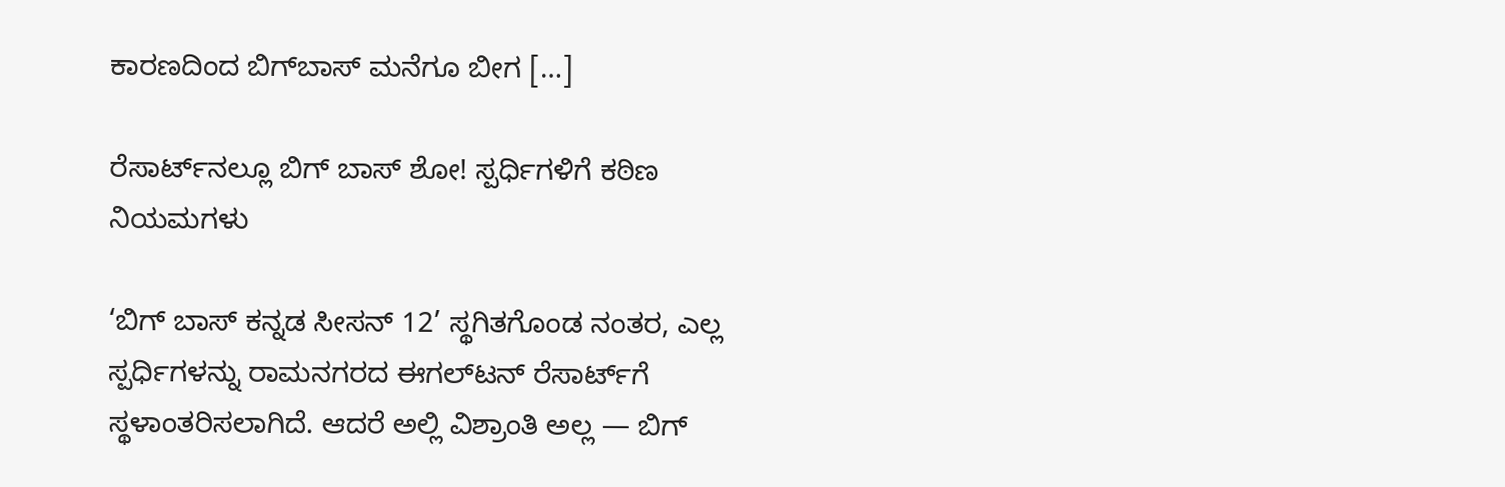ಕಾರಣದಿಂದ ಬಿಗ್‌ಬಾಸ್‌ ಮನೆಗೂ ಬೀಗ […]

ರೆಸಾರ್ಟ್‌ನಲ್ಲೂ ಬಿಗ್ ಬಾಸ್ ಶೋ! ಸ್ಪರ್ಧಿಗಳಿಗೆ ಕಠಿಣ ನಿಯಮಗಳು

‘ಬಿಗ್ ಬಾಸ್ ಕನ್ನಡ ಸೀಸನ್ 12’ ಸ್ಥಗಿತಗೊಂಡ ನಂತರ, ಎಲ್ಲ ಸ್ಪರ್ಧಿಗಳನ್ನು ರಾಮನಗರದ ಈಗಲ್‌ಟನ್ ರೆಸಾರ್ಟ್‌ಗೆ ಸ್ಥಳಾಂತರಿಸಲಾಗಿದೆ. ಆದರೆ ಅಲ್ಲಿ ವಿಶ್ರಾಂತಿ ಅಲ್ಲ — ಬಿಗ್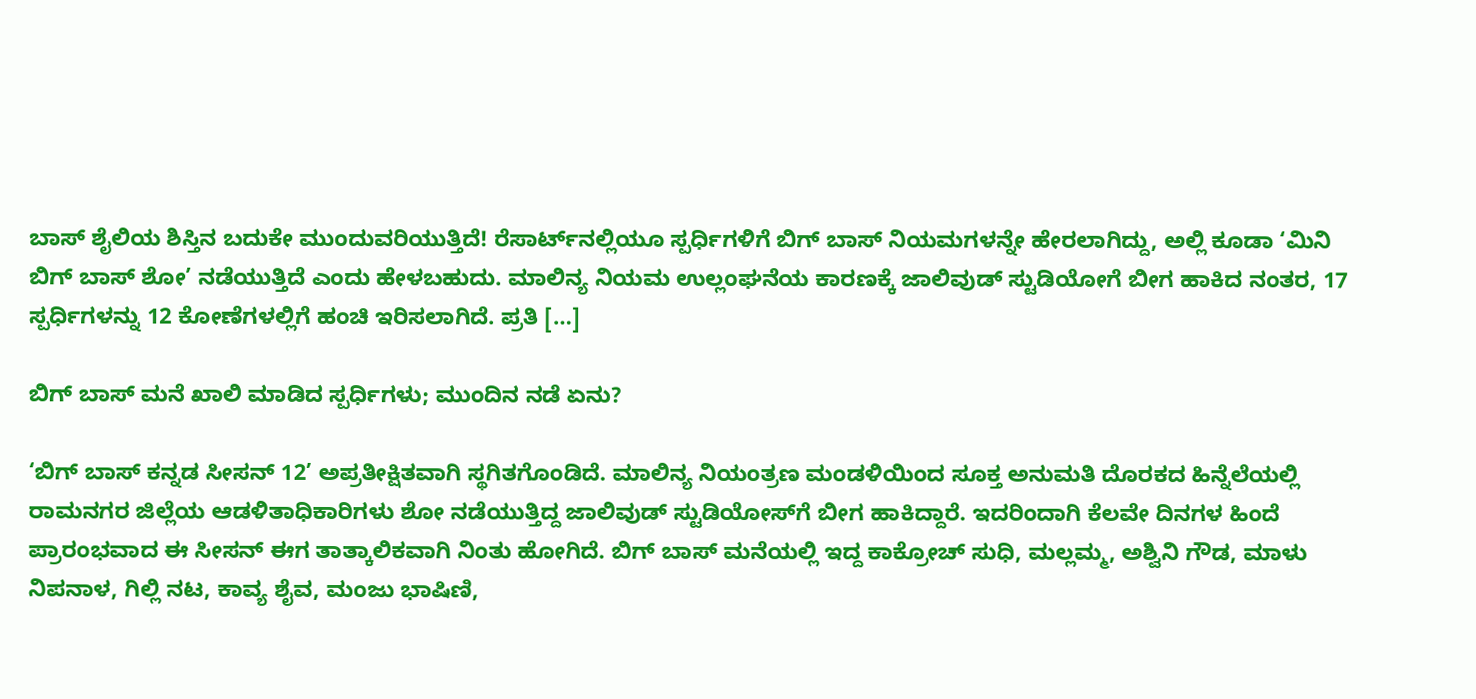ಬಾಸ್ ಶೈಲಿಯ ಶಿಸ್ತಿನ ಬದುಕೇ ಮುಂದುವರಿಯುತ್ತಿದೆ! ರೆಸಾರ್ಟ್‌ನಲ್ಲಿಯೂ ಸ್ಪರ್ಧಿಗಳಿಗೆ ಬಿಗ್ ಬಾಸ್ ನಿಯಮಗಳನ್ನೇ ಹೇರಲಾಗಿದ್ದು, ಅಲ್ಲಿ ಕೂಡಾ ‘ಮಿನಿ ಬಿಗ್ ಬಾಸ್ ಶೋ’ ನಡೆಯುತ್ತಿದೆ ಎಂದು ಹೇಳಬಹುದು. ಮಾಲಿನ್ಯ ನಿಯಮ ಉಲ್ಲಂಘನೆಯ ಕಾರಣಕ್ಕೆ ಜಾಲಿವುಡ್ ಸ್ಟುಡಿಯೋಗೆ ಬೀಗ ಹಾಕಿದ ನಂತರ, 17 ಸ್ಪರ್ಧಿಗಳನ್ನು 12 ಕೋಣೆಗಳಲ್ಲಿಗೆ ಹಂಚಿ ಇರಿಸಲಾಗಿದೆ. ಪ್ರತಿ […]

ಬಿಗ್ ಬಾಸ್ ಮನೆ ಖಾಲಿ ಮಾಡಿದ ಸ್ಪರ್ಧಿಗಳು; ಮುಂದಿನ ನಡೆ ಏನು?

‘ಬಿಗ್ ಬಾಸ್ ಕನ್ನಡ ಸೀಸನ್ 12’ ಅಪ್ರತೀಕ್ಷಿತವಾಗಿ ಸ್ಥಗಿತಗೊಂಡಿದೆ. ಮಾಲಿನ್ಯ ನಿಯಂತ್ರಣ ಮಂಡಳಿಯಿಂದ ಸೂಕ್ತ ಅನುಮತಿ ದೊರಕದ ಹಿನ್ನೆಲೆಯಲ್ಲಿ ರಾಮನಗರ ಜಿಲ್ಲೆಯ ಆಡಳಿತಾಧಿಕಾರಿಗಳು ಶೋ ನಡೆಯುತ್ತಿದ್ದ ಜಾಲಿವುಡ್ ಸ್ಟುಡಿಯೋಸ್‌ಗೆ ಬೀಗ ಹಾಕಿದ್ದಾರೆ. ಇದರಿಂದಾಗಿ ಕೆಲವೇ ದಿನಗಳ ಹಿಂದೆ ಪ್ರಾರಂಭವಾದ ಈ ಸೀಸನ್ ಈಗ ತಾತ್ಕಾಲಿಕವಾಗಿ ನಿಂತು ಹೋಗಿದೆ. ಬಿಗ್ ಬಾಸ್ ಮನೆಯಲ್ಲಿ ಇದ್ದ ಕಾಕ್ರೋಚ್ ಸುಧಿ, ಮಲ್ಲಮ್ಮ, ಅಶ್ವಿನಿ ಗೌಡ, ಮಾಳು ನಿಪನಾಳ, ಗಿಲ್ಲಿ ನಟ, ಕಾವ್ಯ ಶೈವ, ಮಂಜು ಭಾಷಿಣಿ,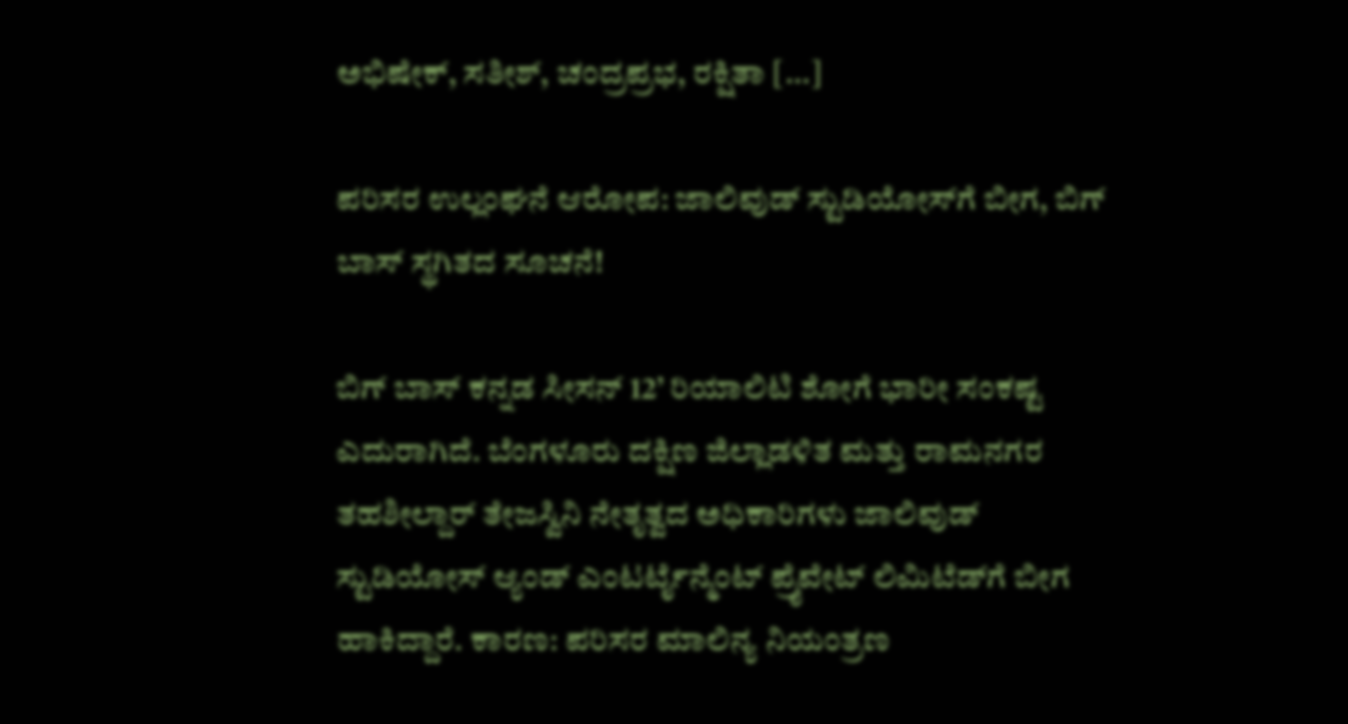ಅಭಿಷೇಕ್, ಸತೀಶ್, ಚಂದ್ರಪ್ರಭ, ರಕ್ಷಿತಾ […]

ಪರಿಸರ ಉಲ್ಲಂಘನೆ ಆರೋಪ: ಜಾಲಿವುಡ್ ಸ್ಟುಡಿಯೋಸ್‌ಗೆ ಬೀಗ, ಬಿಗ್ ಬಾಸ್ ಸ್ಥಗಿತದ ಸೂಚನೆ!

ಬಿಗ್ ಬಾಸ್ ಕನ್ನಡ ಸೀಸನ್ 12’ ರಿಯಾಲಿಟಿ ಶೋಗೆ ಭಾರೀ ಸಂಕಷ್ಟ ಎದುರಾಗಿದೆ. ಬೆಂಗಳೂರು ದಕ್ಷಿಣ ಜಿಲ್ಲಾಡಳಿತ ಮತ್ತು ರಾಮನಗರ ತಹಶೀಲ್ದಾರ್ ತೇಜಸ್ವಿನಿ ನೇತೃತ್ವದ ಅಧಿಕಾರಿಗಳು ಜಾಲಿವುಡ್ ಸ್ಟುಡಿಯೋಸ್ ಆ್ಯಂಡ್ ಎಂಟರ್ಟೈನ್ಮೆಂಟ್ ಪ್ರೈವೇಟ್ ಲಿಮಿಟೆಡ್‌ಗೆ ಬೀಗ ಹಾಕಿದ್ದಾರೆ. ಕಾರಣ: ಪರಿಸರ ಮಾಲಿನ್ಯ ನಿಯಂತ್ರಣ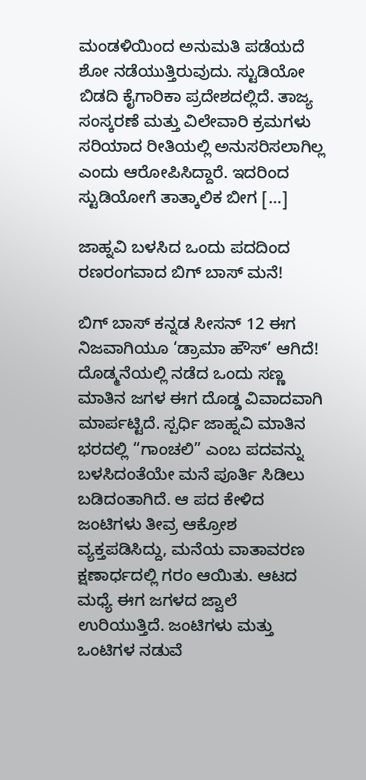ಮಂಡಳಿಯಿಂದ ಅನುಮತಿ ಪಡೆಯದೆ ಶೋ ನಡೆಯುತ್ತಿರುವುದು. ಸ್ಟುಡಿಯೋ ಬಿಡದಿ ಕೈಗಾರಿಕಾ ಪ್ರದೇಶದಲ್ಲಿದೆ. ತಾಜ್ಯ ಸಂಸ್ಕರಣೆ ಮತ್ತು ವಿಲೇವಾರಿ ಕ್ರಮಗಳು ಸರಿಯಾದ ರೀತಿಯಲ್ಲಿ ಅನುಸರಿಸಲಾಗಿಲ್ಲ ಎಂದು ಆರೋಪಿಸಿದ್ದಾರೆ. ಇದರಿಂದ ಸ್ಟುಡಿಯೋಗೆ ತಾತ್ಕಾಲಿಕ ಬೀಗ […]

ಜಾಹ್ನವಿ ಬಳಸಿದ ಒಂದು ಪದದಿಂದ ರಣರಂಗವಾದ ಬಿಗ್ ಬಾಸ್ ಮನೆ!

ಬಿಗ್ ಬಾಸ್ ಕನ್ನಡ ಸೀಸನ್ 12 ಈಗ ನಿಜವಾಗಿಯೂ ‘ಡ್ರಾಮಾ ಹೌಸ್’ ಆಗಿದೆ! ದೊಡ್ಮನೆಯಲ್ಲಿ ನಡೆದ ಒಂದು ಸಣ್ಣ ಮಾತಿನ ಜಗಳ ಈಗ ದೊಡ್ಡ ವಿವಾದವಾಗಿ ಮಾರ್ಪಟ್ಟಿದೆ. ಸ್ಪರ್ಧಿ ಜಾಹ್ನವಿ ಮಾತಿನ ಭರದಲ್ಲಿ “ಗಾಂಚಲಿ” ಎಂಬ ಪದವನ್ನು ಬಳಸಿದಂತೆಯೇ ಮನೆ ಪೂರ್ತಿ ಸಿಡಿಲು ಬಡಿದಂತಾಗಿದೆ. ಆ ಪದ ಕೇಳಿದ ಜಂಟಿಗಳು ತೀವ್ರ ಆಕ್ರೋಶ ವ್ಯಕ್ತಪಡಿಸಿದ್ದು, ಮನೆಯ ವಾತಾವರಣ ಕ್ಷಣಾರ್ಧದಲ್ಲಿ ಗರಂ ಆಯಿತು. ಆಟದ ಮಧ್ಯೆ ಈಗ ಜಗಳದ ಜ್ವಾಲೆ ಉರಿಯುತ್ತಿದೆ. ಜಂಟಿಗಳು ಮತ್ತು ಒಂಟಿಗಳ ನಡುವೆ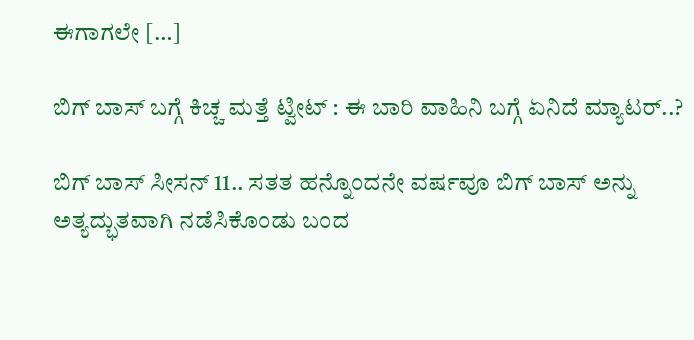ಈಗಾಗಲೇ […]

ಬಿಗ್‌ ಬಾಸ್‌ ಬಗ್ಗೆ ಕಿಚ್ಚ ಮತ್ತೆ ಟ್ವೀಟ್‌ : ಈ ಬಾರಿ ವಾಹಿನಿ ಬಗ್ಗೆ ಏನಿದೆ ಮ್ಯಾಟರ್..?

ಬಿಗ್ ಬಾಸ್ ಸೀಸನ್ 11.. ಸತತ ಹನ್ನೊಂದನೇ ವರ್ಷವೂ ಬಿಗ್ ಬಾಸ್ ಅನ್ನು ಅತ್ಯದ್ಭುತವಾಗಿ ನಡೆಸಿಕೊಂಡು ಬಂದ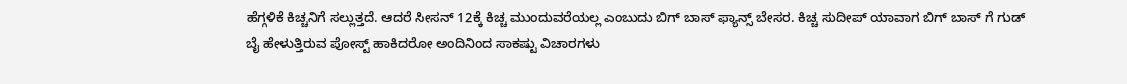ಹೆಗ್ಗಳಿಕೆ ಕಿಚ್ಚನಿಗೆ ಸಲ್ಲುತ್ತದೆ. ಆದರೆ ಸೀಸನ್ 12ಕ್ಕೆ ಕಿಚ್ಚ ಮುಂದುವರೆಯಲ್ಲ ಎಂಬುದು ಬಿಗ್ ಬಾಸ್ ಫ್ಯಾನ್ಸ್ ಬೇಸರ. ಕಿಚ್ಚ ಸುದೀಪ್ ಯಾವಾಗ ಬಿಗ್ ಬಾಸ್ ಗೆ ಗುಡ್ ಬೈ ಹೇಳುತ್ತಿರುವ ಪೋಸ್ಟ್ ಹಾಕಿದರೋ ಅಂದಿನಿಂದ ಸಾಕಷ್ಟು ವಿಚಾರಗಳು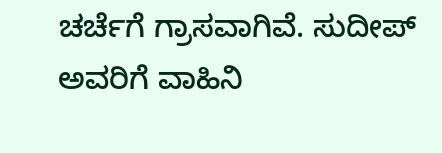ಚರ್ಚೆಗೆ ಗ್ರಾಸವಾಗಿವೆ. ಸುದೀಪ್ ಅವರಿಗೆ ವಾಹಿನಿ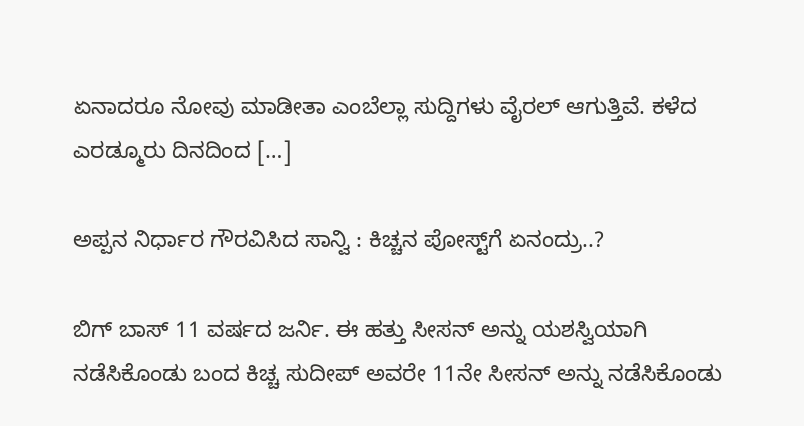ಏನಾದರೂ ನೋವು ಮಾಡೀತಾ ಎಂಬೆಲ್ಲಾ ಸುದ್ದಿಗಳು ವೈರಲ್ ಆಗುತ್ತಿವೆ. ಕಳೆದ ಎರಡ್ಮೂರು ದಿನದಿಂದ […]

ಅಪ್ಪನ ನಿರ್ಧಾರ ಗೌರವಿಸಿದ ಸಾನ್ವಿ : ಕಿಚ್ಚನ ಪೋಸ್ಟ್‌ಗೆ ಏನಂದ್ರು..?

ಬಿಗ್ ಬಾಸ್ 11 ವರ್ಷದ ಜರ್ನಿ. ಈ ಹತ್ತು ಸೀಸನ್ ಅನ್ನು ಯಶಸ್ವಿಯಾಗಿ ನಡೆಸಿಕೊಂಡು ಬಂದ ಕಿಚ್ಚ ಸುದೀಪ್ ಅವರೇ 11ನೇ ಸೀಸನ್ ಅನ್ನು ನಡೆಸಿಕೊಂಡು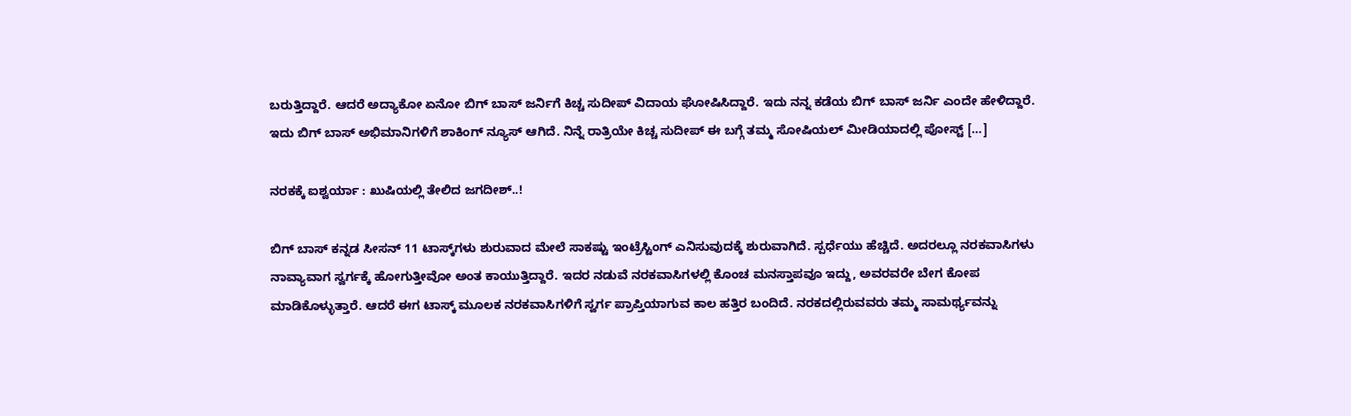ಬರುತ್ತಿದ್ದಾರೆ. ಆದರೆ ಅದ್ಯಾಕೋ ಏನೋ ಬಿಗ್ ಬಾಸ್ ಜರ್ನಿಗೆ ಕಿಚ್ಚ ಸುದೀಪ್ ವಿದಾಯ ಘೋಷಿಸಿದ್ದಾರೆ. ಇದು ನನ್ನ ಕಡೆಯ ಬಿಗ್ ಬಾಸ್ ಜರ್ನಿ ಎಂದೇ ಹೇಳಿದ್ದಾರೆ. ಇದು ಬಿಗ್ ಬಾಸ್ ಅಭಿಮಾನಿಗಳಿಗೆ ಶಾಕಿಂಗ್ ನ್ಯೂಸ್ ಆಗಿದೆ. ನಿನ್ನೆ ರಾತ್ರಿಯೇ ಕಿಚ್ಚ ಸುದೀಪ್ ಈ ಬಗ್ಗೆ ತಮ್ಮ ಸೋಷಿಯಲ್ ಮೀಡಿಯಾದಲ್ಲಿ ಪೋಸ್ಟ್ […]

ನರಕಕ್ಕೆ ಐಶ್ವರ್ಯಾ : ಖುಷಿಯಲ್ಲಿ ತೇಲಿದ ಜಗದೀಶ್..!

ಬಿಗ್‌ ಬಾಸ್‌ ಕನ್ನಡ ಸೀಸನ್‌ 11 ಟಾಸ್ಕ್‌ಗಳು ಶುರುವಾದ ಮೇಲೆ ಸಾಕಷ್ಟು ಇಂಟ್ರೆಸ್ಟಿಂಗ್‌ ಎನಿಸುವುದಕ್ಕೆ ಶುರುವಾಗಿದೆ. ಸ್ಪರ್ಧೆಯು ಹೆಚ್ಚಿದೆ. ಅದರಲ್ಲೂ ನರಕವಾಸಿಗಳು ನಾವ್ಯಾವಾಗ ಸ್ವರ್ಗಕ್ಕೆ ಹೋಗುತ್ತೀವೋ ಅಂತ ಕಾಯುತ್ತಿದ್ದಾರೆ. ಇದರ ನಡುವೆ ನರಕವಾಸಿಗಳಲ್ಲಿ ಕೊಂಚ ಮನಸ್ತಾಪವೂ ಇದ್ದು, ಅವರವರೇ ಬೇಗ ಕೋಪ ಮಾಡಿಕೊಳ್ಳುತ್ತಾರೆ. ಆದರೆ ಈಗ ಟಾಸ್ಕ್‌ ಮೂಲಕ ನರಕವಾಸಿಗಳಿಗೆ ಸ್ವರ್ಗ ಪ್ರಾಪ್ತಿಯಾಗುವ ಕಾಲ ಹತ್ತಿರ ಬಂದಿದೆ. ನರಕದಲ್ಲಿರುವವರು ತಮ್ಮ ಸಾಮರ್ಥ್ಯವನ್ನು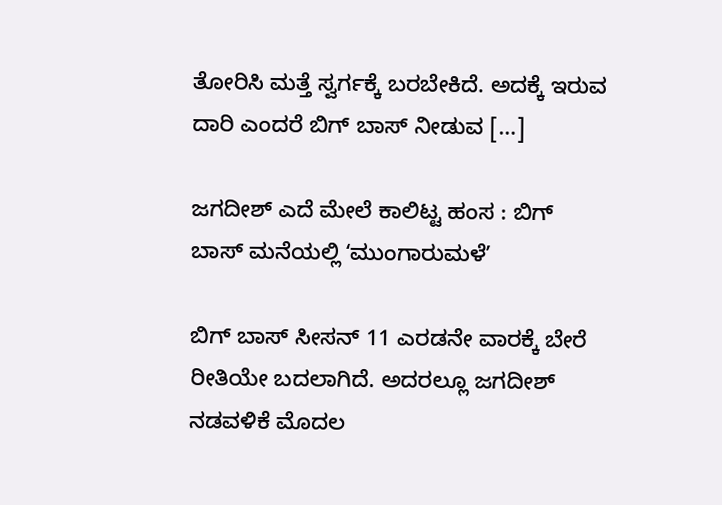ತೋರಿಸಿ ಮತ್ತೆ ಸ್ವರ್ಗಕ್ಕೆ ಬರಬೇಕಿದೆ. ಅದಕ್ಕೆ ಇರುವ ದಾರಿ ಎಂದರೆ ಬಿಗ್‌ ಬಾಸ್‌ ನೀಡುವ […]

ಜಗದೀಶ್‌ ಎದೆ ಮೇಲೆ ಕಾಲಿಟ್ಟ ಹಂಸ : ಬಿಗ್‌ ಬಾಸ್‌ ಮನೆಯಲ್ಲಿ ʻಮುಂಗಾರುಮಳೆʼ

ಬಿಗ್‌ ಬಾಸ್‌ ಸೀಸನ್‌ 11 ಎರಡನೇ ವಾರಕ್ಕೆ ಬೇರೆ  ರೀತಿಯೇ ಬದಲಾಗಿದೆ. ಅದರಲ್ಲೂ ಜಗದೀಶ್‌ ನಡವಳಿಕೆ ಮೊದಲ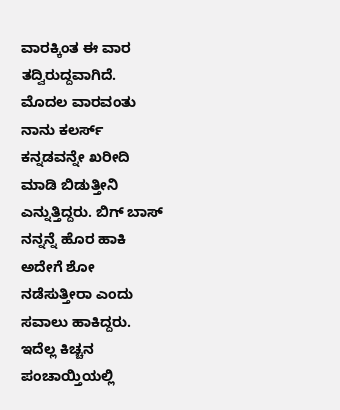ವಾರಕ್ಕಿಂತ ಈ ವಾರ ತದ್ವಿರುದ್ದವಾಗಿದೆ. ಮೊದಲ ವಾರವಂತು ನಾನು ಕಲರ್ಸ್‌ ಕನ್ನಡವನ್ನೇ ಖರೀದಿ ಮಾಡಿ ಬಿಡುತ್ತೀನಿ ಎನ್ನುತ್ತಿದ್ದರು. ಬಿಗ್‌ ಬಾಸ್‌ ನನ್ನನ್ನೆ ಹೊರ ಹಾಕಿ ಅದೇಗೆ ಶೋ ನಡೆಸುತ್ತೀರಾ ಎಂದು ಸವಾಲು ಹಾಕಿದ್ದರು. ಇದೆಲ್ಲ ಕಿಚ್ಚನ ಪಂಚಾಯ್ತಿಯಲ್ಲಿ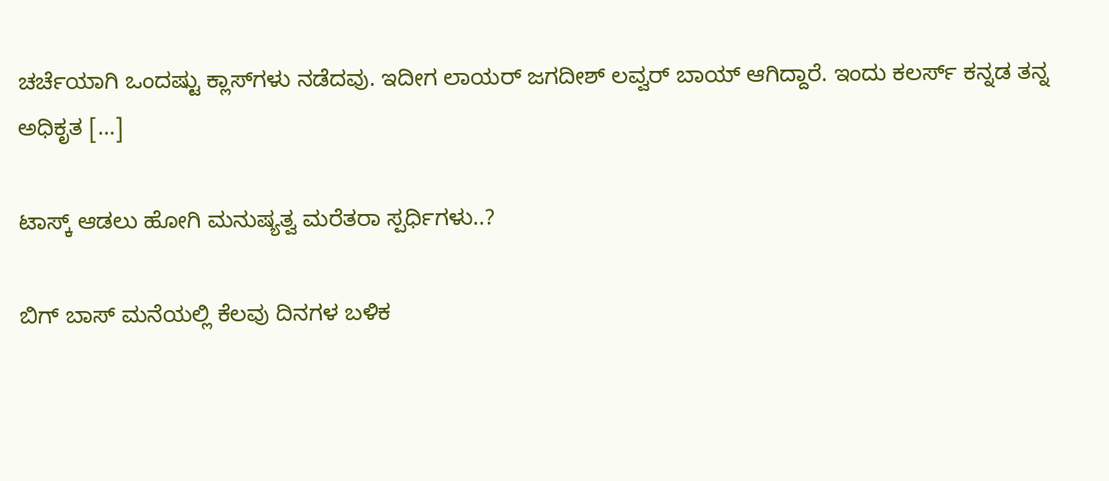ಚರ್ಚೆಯಾಗಿ ಒಂದಷ್ಟು ಕ್ಲಾಸ್‌ಗಳು ನಡೆದವು. ಇದೀಗ ಲಾಯರ್‌ ಜಗದೀಶ್‌ ಲವ್ವರ್‌ ಬಾಯ್‌ ಆಗಿದ್ದಾರೆ. ಇಂದು ಕಲರ್ಸ್‌ ಕನ್ನಡ ತನ್ನ ಅಧಿಕೃತ […]

ಟಾಸ್ಕ್‌ ಆಡಲು ಹೋಗಿ ಮನುಷ್ಯತ್ವ ಮರೆತರಾ ಸ್ಪರ್ಧಿಗಳು..?

ಬಿಗ್‌ ಬಾಸ್‌ ಮನೆಯಲ್ಲಿ ಕೆಲವು ದಿನಗಳ ಬಳಿಕ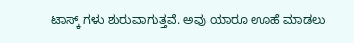ಟಾಸ್ಕ್‌ ಗಳು ಶುರುವಾಗುತ್ತವೆ. ಅವು ಯಾರೂ ಊಹೆ ಮಾಡಲು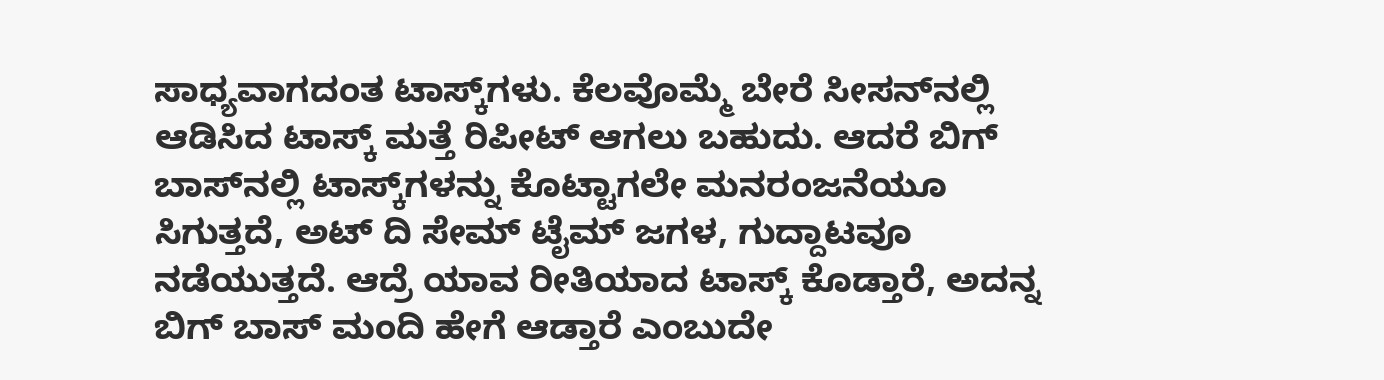ಸಾಧ್ಯವಾಗದಂತ ಟಾಸ್ಕ್‌ಗಳು. ಕೆಲವೊಮ್ಮೆ ಬೇರೆ ಸೀಸನ್‌ನಲ್ಲಿ ಆಡಿಸಿದ ಟಾಸ್ಕ್‌ ಮತ್ತೆ ರಿಪೀಟ್‌ ಆಗಲು ಬಹುದು. ಆದರೆ ಬಿಗ್‌ ಬಾಸ್‌ನಲ್ಲಿ ಟಾಸ್ಕ್‌ಗಳನ್ನು ಕೊಟ್ಟಾಗಲೇ ಮನರಂಜನೆಯೂ ಸಿಗುತ್ತದೆ, ಅಟ್‌ ದಿ ಸೇಮ್‌ ಟೈಮ್‌ ಜಗಳ, ಗುದ್ದಾಟವೂ ನಡೆಯುತ್ತದೆ. ಆದ್ರೆ ಯಾವ ರೀತಿಯಾದ ಟಾಸ್ಕ್ ಕೊಡ್ತಾರೆ, ಅದನ್ನ ಬಿಗ್‌ ಬಾಸ್‌ ಮಂದಿ ಹೇಗೆ ಆಡ್ತಾರೆ ಎಂಬುದೇ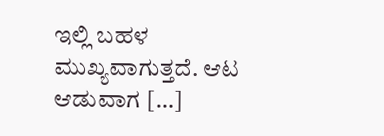ಇಲ್ಲಿ ಬಹಳ ಮುಖ್ಯವಾಗುತ್ತದೆ. ಆಟ ಆಡುವಾಗ […]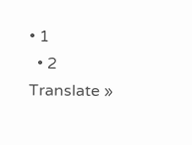• 1
  • 2
Translate »